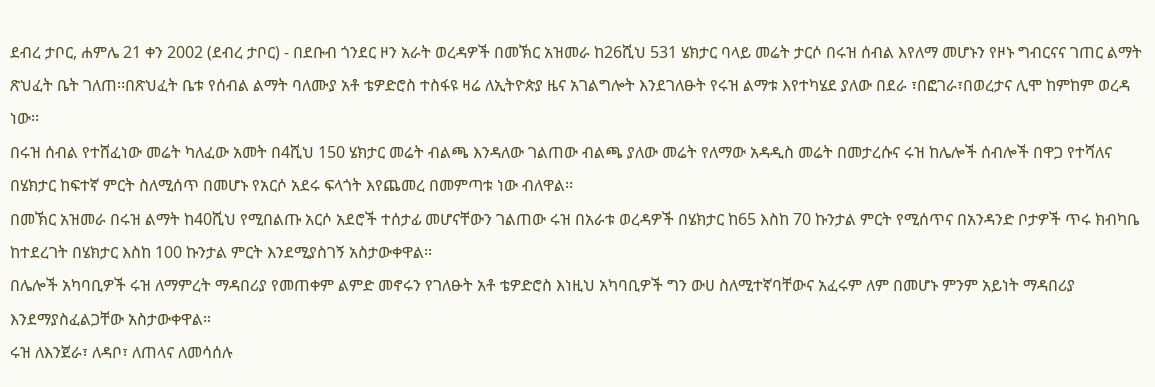ደብረ ታቦር, ሐምሌ 21 ቀን 2002 (ደብረ ታቦር) - በደቡብ ጎንደር ዞን አራት ወረዳዎች በመኽር አዝመራ ከ26ሺህ 531 ሄክታር ባላይ መሬት ታርሶ በሩዝ ሰብል እየለማ መሆኑን የዞኑ ግብርናና ገጠር ልማት ጽህፈት ቤት ገለጠ፡፡በጽህፈት ቤቱ የሰብል ልማት ባለሙያ አቶ ቴዎድሮስ ተስፋዩ ዛሬ ለኢትዮጵያ ዜና አገልግሎት እንደገለፁት የሩዝ ልማቱ እየተካሄደ ያለው በደራ ፣በፎገራ፣በወረታና ሊሞ ከምከም ወረዳ ነው፡፡
በሩዝ ሰብል የተሸፈነው መሬት ካለፈው አመት በ4ሺህ 150 ሄክታር መሬት ብልጫ እንዳለው ገልጠው ብልጫ ያለው መሬት የለማው አዳዲስ መሬት በመታረሱና ሩዝ ከሌሎች ሰብሎች በዋጋ የተሻለና በሄክታር ከፍተኛ ምርት ስለሚሰጥ በመሆኑ የአርሶ አደሩ ፍላጎት እየጨመረ በመምጣቱ ነው ብለዋል፡፡
በመኽር አዝመራ በሩዝ ልማት ከ40ሺህ የሚበልጡ አርሶ አደሮች ተሰታፊ መሆናቸውን ገልጠው ሩዝ በአራቱ ወረዳዎች በሄክታር ከ65 እስከ 70 ኩንታል ምርት የሚሰጥና በአንዳንድ ቦታዎች ጥሩ ክብካቤ ከተደረገት በሄክታር እስከ 100 ኩንታል ምርት እንደሚያስገኝ አስታውቀዋል፡፡
በሌሎች አካባቢዎች ሩዝ ለማምረት ማዳበሪያ የመጠቀም ልምድ መኖሩን የገለፁት አቶ ቴዎድሮስ እነዚህ አካባቢዎች ግን ውሀ ስለሚተኛባቸውና አፈሩም ለም በመሆኑ ምንም አይነት ማዳበሪያ እንደማያስፈልጋቸው አስታውቀዋል።
ሩዝ ለእንጀራ፣ ለዳቦ፣ ለጠላና ለመሳሰሉ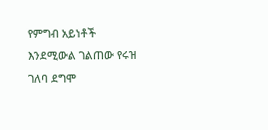የምግብ አይነቶች እንደሚውል ገልጠው የሩዝ ገለባ ደግሞ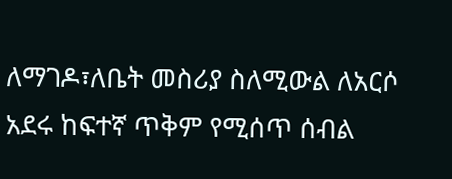ለማገዶ፣ለቤት መስሪያ ስለሚውል ለአርሶ አደሩ ከፍተኛ ጥቅም የሚሰጥ ሰብል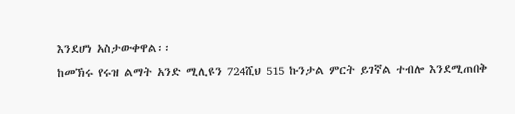እንደሆነ አስታውቀዋል፡፡
ከመኽሩ የሩዝ ልማት አንድ ሚሊዩን 724ሺህ 515 ኩንታል ምርት ይገኛል ተብሎ እንደሚጠበቅ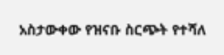አስታውቀው የዝናቡ ስርጭት የተሻለ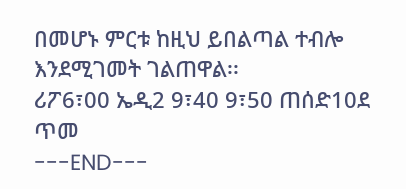በመሆኑ ምርቱ ከዚህ ይበልጣል ተብሎ እንደሚገመት ገልጠዋል፡፡
ሪፖ6፣00 ኤዲ2 9፣40 9፣50 ጠሰድ10ደ ጥመ
---END---